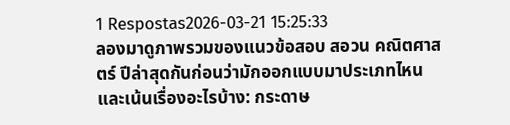1 Respostas2026-03-21 15:25:33
ลองมาดูภาพรวมของแนวข้อสอบ สอวน คณิตศาสตร์ ปีล่าสุดกันก่อนว่ามักออกแบบมาประเภทไหนและเน้นเรื่องอะไรบ้าง: กระดาษ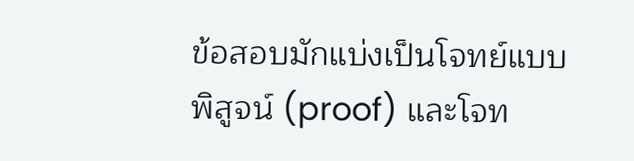ข้อสอบมักแบ่งเป็นโจทย์แบบพิสูจน์ (proof) และโจท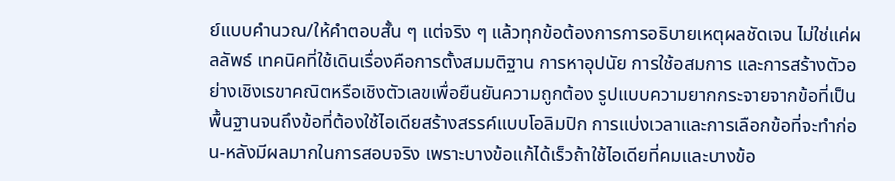ย์แบบคำนวณ/ให้คำตอบสั้น ๆ แต่จริง ๆ แล้วทุกข้อต้องการการอธิบายเหตุผลชัดเจน ไม่ใช่แค่ผลลัพธ์ เทคนิคที่ใช้เดินเรื่องคือการตั้งสมมติฐาน การหาอุปนัย การใช้อสมการ และการสร้างตัวอย่างเชิงเรขาคณิตหรือเชิงตัวเลขเพื่อยืนยันความถูกต้อง รูปแบบความยากกระจายจากข้อที่เป็นพื้นฐานจนถึงข้อที่ต้องใช้ไอเดียสร้างสรรค์แบบโอลิมปิก การแบ่งเวลาและการเลือกข้อที่จะทำก่อน-หลังมีผลมากในการสอบจริง เพราะบางข้อแก้ได้เร็วถ้าใช้ไอเดียที่คมและบางข้อ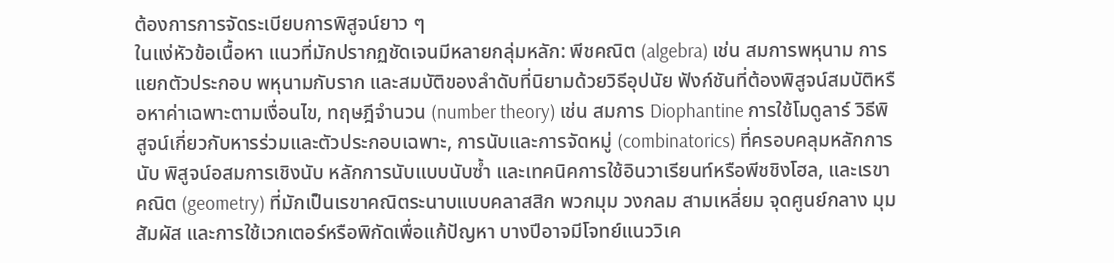ต้องการการจัดระเบียบการพิสูจน์ยาว ๆ
ในแง่หัวข้อเนื้อหา แนวที่มักปรากฏชัดเจนมีหลายกลุ่มหลัก: พีชคณิต (algebra) เช่น สมการพหุนาม การแยกตัวประกอบ พหุนามกับราก และสมบัติของลำดับที่นิยามด้วยวิธีอุปนัย ฟังก์ชันที่ต้องพิสูจน์สมบัติหรือหาค่าเฉพาะตามเงื่อนไข, ทฤษฎีจำนวน (number theory) เช่น สมการ Diophantine การใช้โมดูลาร์ วิธีพิสูจน์เกี่ยวกับหารร่วมและตัวประกอบเฉพาะ, การนับและการจัดหมู่ (combinatorics) ที่ครอบคลุมหลักการนับ พิสูจน์อสมการเชิงนับ หลักการนับแบบนับซ้ำ และเทคนิคการใช้อินวาเรียนท์หรือพีชชิงโฮล, และเรขาคณิต (geometry) ที่มักเป็นเรขาคณิตระนาบแบบคลาสสิก พวกมุม วงกลม สามเหลี่ยม จุดศูนย์กลาง มุมสัมผัส และการใช้เวกเตอร์หรือพิกัดเพื่อแก้ปัญหา บางปีอาจมีโจทย์แนววิเค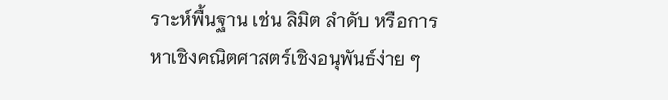ราะห์พื้นฐาน เช่น ลิมิต ลำดับ หรือการหาเชิงคณิตศาสตร์เชิงอนุพันธ์ง่าย ๆ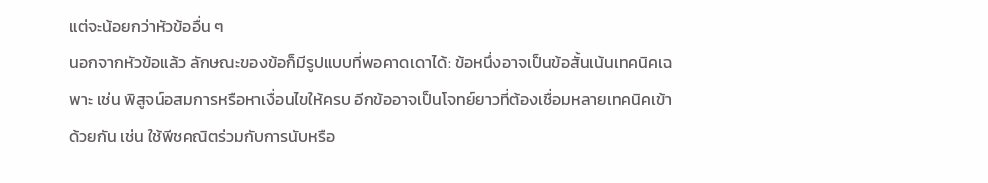แต่จะน้อยกว่าหัวข้ออื่น ๆ
นอกจากหัวข้อแล้ว ลักษณะของข้อก็มีรูปแบบที่พอคาดเดาได้: ข้อหนึ่งอาจเป็นข้อสั้นเน้นเทคนิคเฉพาะ เช่น พิสูจน์อสมการหรือหาเงื่อนไขให้ครบ อีกข้ออาจเป็นโจทย์ยาวที่ต้องเชื่อมหลายเทคนิคเข้าด้วยกัน เช่น ใช้พีชคณิตร่วมกับการนับหรือ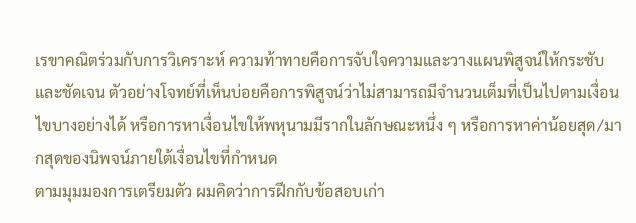เรขาคณิตร่วมกับการวิเคราะห์ ความท้าทายคือการจับใจความและวางแผนพิสูจน์ให้กระชับและชัดเจน ตัวอย่างโจทย์ที่เห็นบ่อยคือการพิสูจน์ว่าไม่สามารถมีจำนวนเต็มที่เป็นไปตามเงื่อนไขบางอย่างได้ หรือการหาเงื่อนไขให้พหุนามมีรากในลักษณะหนึ่ง ๆ หรือการหาค่าน้อยสุด/มากสุดของนิพจน์ภายใต้เงื่อนไขที่กำหนด
ตามมุมมองการเตรียมตัว ผมคิดว่าการฝึกกับข้อสอบเก่า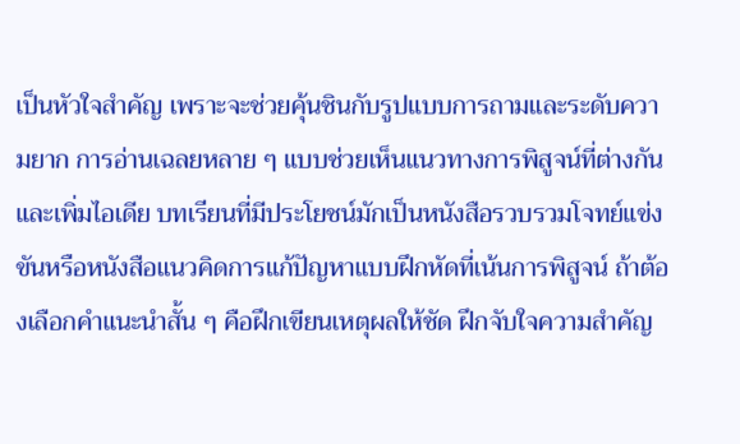เป็นหัวใจสำคัญ เพราะจะช่วยคุ้นชินกับรูปแบบการถามและระดับความยาก การอ่านเฉลยหลาย ๆ แบบช่วยเห็นแนวทางการพิสูจน์ที่ต่างกันและเพิ่มไอเดีย บทเรียนที่มีประโยชน์มักเป็นหนังสือรวบรวมโจทย์แข่งขันหรือหนังสือแนวคิดการแก้ปัญหาแบบฝึกหัดที่เน้นการพิสูจน์ ถ้าต้องเลือกคำแนะนำสั้น ๆ คือฝึกเขียนเหตุผลให้ชัด ฝึกจับใจความสำคัญ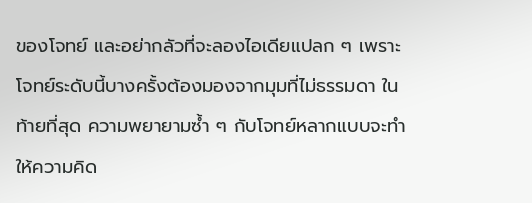ของโจทย์ และอย่ากลัวที่จะลองไอเดียแปลก ๆ เพราะโจทย์ระดับนี้บางครั้งต้องมองจากมุมที่ไม่ธรรมดา ในท้ายที่สุด ความพยายามซ้ำ ๆ กับโจทย์หลากแบบจะทำให้ความคิด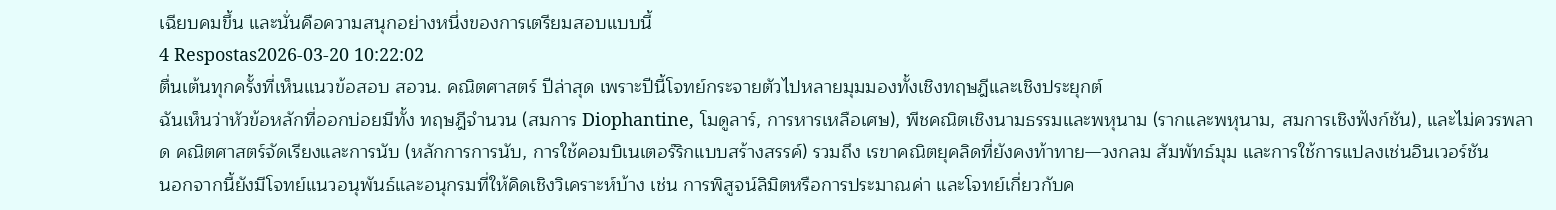เฉียบคมขึ้น และนั่นคือความสนุกอย่างหนึ่งของการเตรียมสอบแบบนี้
4 Respostas2026-03-20 10:22:02
ตื่นเต้นทุกครั้งที่เห็นแนวข้อสอบ สอวน. คณิตศาสตร์ ปีล่าสุด เพราะปีนี้โจทย์กระจายตัวไปหลายมุมมองทั้งเชิงทฤษฎีและเชิงประยุกต์
ฉันเห็นว่าหัวข้อหลักที่ออกบ่อยมีทั้ง ทฤษฎีจำนวน (สมการ Diophantine, โมดูลาร์, การหารเหลือเศษ), พีชคณิตเชิงนามธรรมและพหุนาม (รากและพหุนาม, สมการเชิงฟังก์ชัน), และไม่ควรพลาด คณิตศาสตร์จัดเรียงและการนับ (หลักการการนับ, การใช้คอมบิเนเตอร์ริกแบบสร้างสรรค์) รวมถึง เรขาคณิตยุคลิดที่ยังคงท้าทาย—วงกลม สัมพัทธ์มุม และการใช้การแปลงเช่นอินเวอร์ชัน
นอกจากนี้ยังมีโจทย์แนวอนุพันธ์และอนุกรมที่ให้คิดเชิงวิเคราะห์บ้าง เช่น การพิสูจน์ลิมิตหรือการประมาณค่า และโจทย์เกี่ยวกับค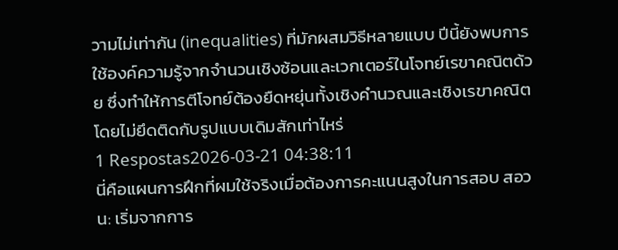วามไม่เท่ากัน (inequalities) ที่มักผสมวิธีหลายแบบ ปีนี้ยังพบการใช้องค์ความรู้จากจำนวนเชิงซ้อนและเวกเตอร์ในโจทย์เรขาคณิตด้วย ซึ่งทำให้การตีโจทย์ต้องยืดหยุ่นทั้งเชิงคำนวณและเชิงเรขาคณิตโดยไม่ยึดติดกับรูปแบบเดิมสักเท่าไหร่
1 Respostas2026-03-21 04:38:11
นี่คือแผนการฝึกที่ผมใช้จริงเมื่อต้องการคะแนนสูงในการสอบ สอวน: เริ่มจากการ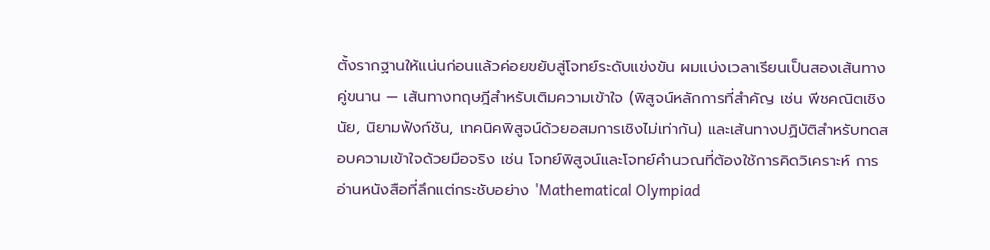ตั้งรากฐานให้แน่นก่อนแล้วค่อยขยับสู่โจทย์ระดับแข่งขัน ผมแบ่งเวลาเรียนเป็นสองเส้นทางคู่ขนาน — เส้นทางทฤษฎีสำหรับเติมความเข้าใจ (พิสูจน์หลักการที่สำคัญ เช่น พีชคณิตเชิงนัย, นิยามฟังก์ชัน, เทคนิคพิสูจน์ด้วยอสมการเชิงไม่เท่ากัน) และเส้นทางปฏิบัติสำหรับทดสอบความเข้าใจด้วยมือจริง เช่น โจทย์พิสูจน์และโจทย์คำนวณที่ต้องใช้การคิดวิเคราะห์ การอ่านหนังสือที่ลึกแต่กระชับอย่าง 'Mathematical Olympiad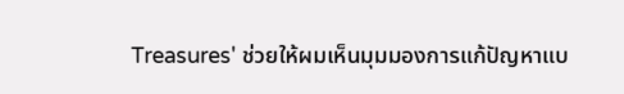Treasures' ช่วยให้ผมเห็นมุมมองการแก้ปัญหาแบ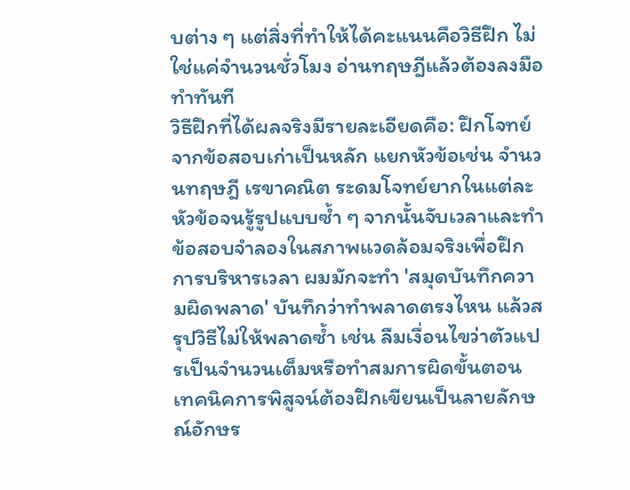บต่าง ๆ แต่สิ่งที่ทำให้ได้คะแนนคือวิธีฝึก ไม่ใช่แค่จำนวนชั่วโมง อ่านทฤษฎีแล้วต้องลงมือทำทันที
วิธีฝึกที่ได้ผลจริงมีรายละเอียดคือ: ฝึกโจทย์จากข้อสอบเก่าเป็นหลัก แยกหัวข้อเช่น จำนวนทฤษฎี เรขาคณิต ระดมโจทย์ยากในแต่ละหัวข้อจนรู้รูปแบบซ้ำ ๆ จากนั้นจับเวลาและทำข้อสอบจำลองในสภาพแวดล้อมจริงเพื่อฝึกการบริหารเวลา ผมมักจะทำ 'สมุดบันทึกความผิดพลาด' บันทึกว่าทำพลาดตรงไหน แล้วสรุปวิธีไม่ให้พลาดซ้ำ เช่น ลืมเงื่อนไขว่าตัวแปรเป็นจำนวนเต็มหรือทำสมการผิดขั้นตอน เทคนิคการพิสูจน์ต้องฝึกเขียนเป็นลายลักษณ์อักษร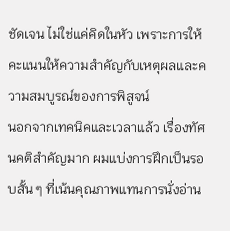ชัดเจน ไม่ใช่แค่คิดในหัว เพราะการให้คะแนนให้ความสำคัญกับเหตุผลและความสมบูรณ์ของการพิสูจน์
นอกจากเทคนิคและเวลาแล้ว เรื่องทัศนคติสำคัญมาก ผมแบ่งการฝึกเป็นรอบสั้น ๆ ที่เน้นคุณภาพแทนการนั่งอ่าน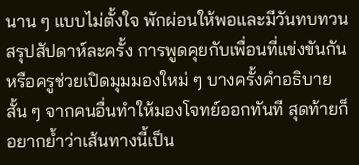นาน ๆ แบบไม่ตั้งใจ พักผ่อนให้พอและมีวันทบทวนสรุปสัปดาห์ละครั้ง การพูดคุยกับเพื่อนที่แข่งขันกันหรือครูช่วยเปิดมุมมองใหม่ ๆ บางครั้งคำอธิบายสั้น ๆ จากคนอื่นทำให้มองโจทย์ออกทันที สุดท้ายก็อยากย้ำว่าเส้นทางนี้เป็น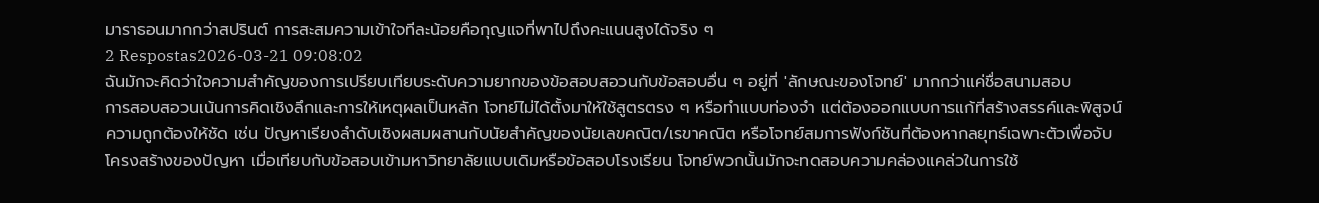มาราธอนมากกว่าสปรินต์ การสะสมความเข้าใจทีละน้อยคือกุญแจที่พาไปถึงคะแนนสูงได้จริง ๆ
2 Respostas2026-03-21 09:08:02
ฉันมักจะคิดว่าใจความสำคัญของการเปรียบเทียบระดับความยากของข้อสอบสอวนกับข้อสอบอื่น ๆ อยู่ที่ 'ลักษณะของโจทย์' มากกว่าแค่ชื่อสนามสอบ
การสอบสอวนเน้นการคิดเชิงลึกและการให้เหตุผลเป็นหลัก โจทย์ไม่ได้ตั้งมาให้ใช้สูตรตรง ๆ หรือทำแบบท่องจำ แต่ต้องออกแบบการแก้ที่สร้างสรรค์และพิสูจน์ความถูกต้องให้ชัด เช่น ปัญหาเรียงลำดับเชิงผสมผสานกับนัยสำคัญของนัยเลขคณิต/เรขาคณิต หรือโจทย์สมการฟังก์ชันที่ต้องหากลยุทธ์เฉพาะตัวเพื่อจับโครงสร้างของปัญหา เมื่อเทียบกับข้อสอบเข้ามหาวิทยาลัยแบบเดิมหรือข้อสอบโรงเรียน โจทย์พวกนั้นมักจะทดสอบความคล่องแคล่วในการใช้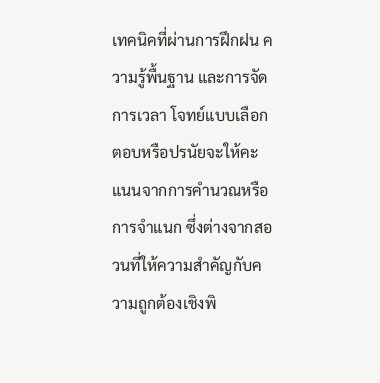เทคนิคที่ผ่านการฝึกฝน ความรู้พื้นฐาน และการจัดการเวลา โจทย์แบบเลือกตอบหรือปรนัยจะให้คะแนนจากการคำนวณหรือการจำแนก ซึ่งต่างจากสอวนที่ให้ความสำคัญกับความถูกต้องเชิงพิ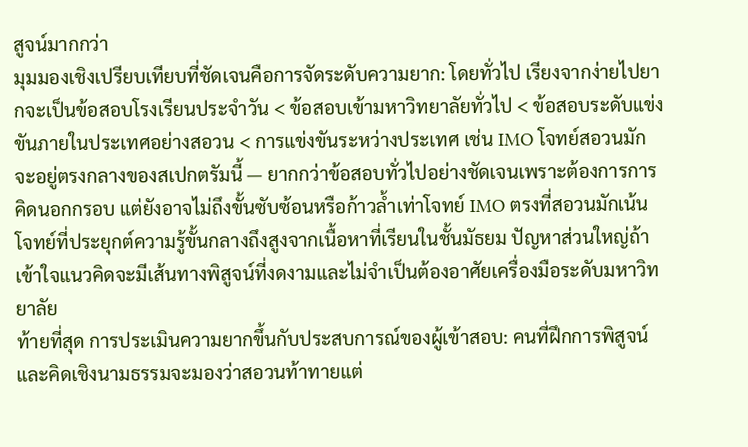สูจน์มากกว่า
มุมมองเชิงเปรียบเทียบที่ชัดเจนคือการจัดระดับความยาก: โดยทั่วไป เรียงจากง่ายไปยากจะเป็นข้อสอบโรงเรียนประจำวัน < ข้อสอบเข้ามหาวิทยาลัยทั่วไป < ข้อสอบระดับแข่งขันภายในประเทศอย่างสอวน < การแข่งขันระหว่างประเทศ เช่น IMO โจทย์สอวนมักจะอยู่ตรงกลางของสเปกตรัมนี้ — ยากกว่าข้อสอบทั่วไปอย่างชัดเจนเพราะต้องการการคิดนอกกรอบ แต่ยังอาจไม่ถึงขั้นซับซ้อนหรือก้าวล้ำเท่าโจทย์ IMO ตรงที่สอวนมักเน้นโจทย์ที่ประยุกต์ความรู้ขั้นกลางถึงสูงจากเนื้อหาที่เรียนในชั้นมัธยม ปัญหาส่วนใหญ่ถ้าเข้าใจแนวคิดจะมีเส้นทางพิสูจน์ที่งดงามและไม่จำเป็นต้องอาศัยเครื่องมือระดับมหาวิทยาลัย
ท้ายที่สุด การประเมินความยากขึ้นกับประสบการณ์ของผู้เข้าสอบ: คนที่ฝึกการพิสูจน์และคิดเชิงนามธรรมจะมองว่าสอวนท้าทายแต่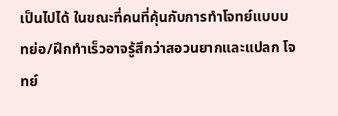เป็นไปได้ ในขณะที่คนที่คุ้นกับการทำโจทย์แบบบทย่อ/ฝึกทำเร็วอาจรู้สึกว่าสอวนยากและแปลก โจทย์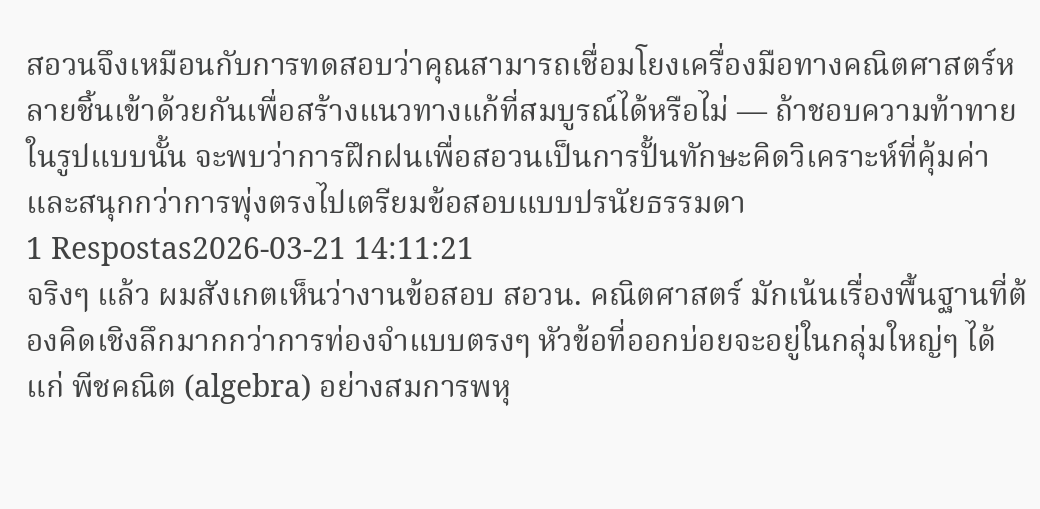สอวนจึงเหมือนกับการทดสอบว่าคุณสามารถเชื่อมโยงเครื่องมือทางคณิตศาสตร์หลายชิ้นเข้าด้วยกันเพื่อสร้างแนวทางแก้ที่สมบูรณ์ได้หรือไม่ — ถ้าชอบความท้าทายในรูปแบบนั้น จะพบว่าการฝึกฝนเพื่อสอวนเป็นการปั้นทักษะคิดวิเคราะห์ที่คุ้มค่าและสนุกกว่าการพุ่งตรงไปเตรียมข้อสอบแบบปรนัยธรรมดา
1 Respostas2026-03-21 14:11:21
จริงๆ แล้ว ผมสังเกตเห็นว่างานข้อสอบ สอวน. คณิตศาสตร์ มักเน้นเรื่องพื้นฐานที่ต้องคิดเชิงลึกมากกว่าการท่องจำแบบตรงๆ หัวข้อที่ออกบ่อยจะอยู่ในกลุ่มใหญ่ๆ ได้แก่ พีชคณิต (algebra) อย่างสมการพหุ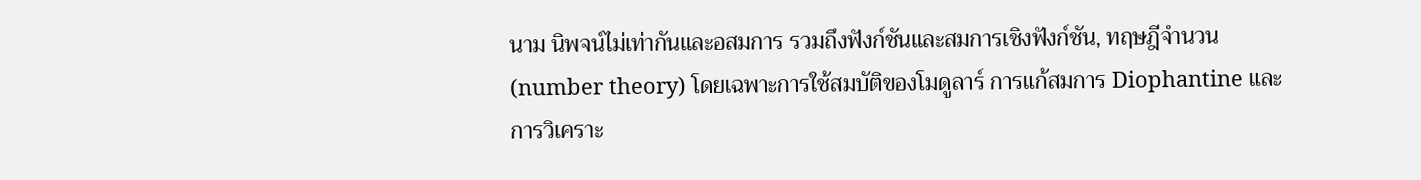นาม นิพจน์ไม่เท่ากันและอสมการ รวมถึงฟังก์ชันและสมการเชิงฟังก์ชัน, ทฤษฎีจำนวน (number theory) โดยเฉพาะการใช้สมบัติของโมดูลาร์ การแก้สมการ Diophantine และการวิเคราะ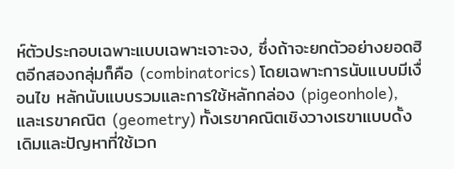ห์ตัวประกอบเฉพาะแบบเฉพาะเจาะจง, ซึ่งถ้าจะยกตัวอย่างยอดฮิตอีกสองกลุ่มก็คือ (combinatorics) โดยเฉพาะการนับแบบมีเงื่อนไข หลักนับแบบรวมและการใช้หลักกล่อง (pigeonhole), และเรขาคณิต (geometry) ทั้งเรขาคณิตเชิงวางเรขาแบบดั้งเดิมและปัญหาที่ใช้เวก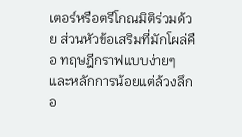เตอร์หรือตรีโกณมิติร่วมด้วย ส่วนหัวข้อเสริมที่มักโผล่คือ ทฤษฎีกราฟแบบง่ายๆ และหลักการน้อยแต่ล้วงลึกอ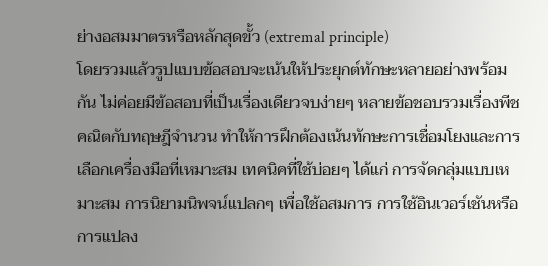ย่างอสมมาตรหรือหลักสุดขั้ว (extremal principle)
โดยรวมแล้วรูปแบบข้อสอบจะเน้นให้ประยุกต์ทักษะหลายอย่างพร้อมกัน ไม่ค่อยมีข้อสอบที่เป็นเรื่องเดียวจบง่ายๆ หลายข้อชอบรวมเรื่องพีชคณิตกับทฤษฎีจำนวน ทำให้การฝึกต้องเน้นทักษะการเชื่อมโยงและการเลือกเครื่องมือที่เหมาะสม เทคนิคที่ใช้บ่อยๆ ได้แก่ การจัดกลุ่มแบบเหมาะสม การนิยามนิพจน์แปลกๆ เพื่อใช้อสมการ การใช้อินเวอร์เชันหรือการแปลง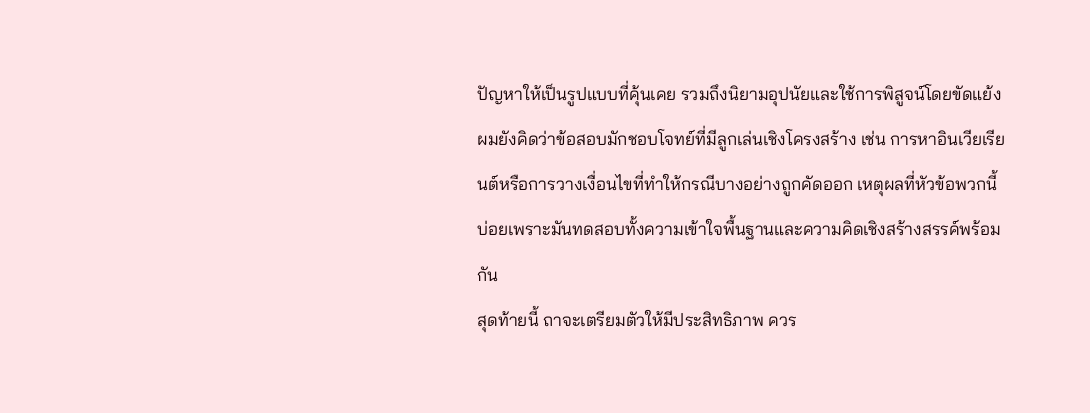ปัญหาให้เป็นรูปแบบที่คุ้นเคย รวมถึงนิยามอุปนัยและใช้การพิสูจน์โดยขัดแย้ง ผมยังคิดว่าข้อสอบมักชอบโจทย์ที่มีลูกเล่นเชิงโครงสร้าง เช่น การหาอินเวียเรียนต์หรือการวางเงื่อนไขที่ทำให้กรณีบางอย่างถูกคัดออก เหตุผลที่หัวข้อพวกนี้บ่อยเพราะมันทดสอบทั้งความเข้าใจพื้นฐานและความคิดเชิงสร้างสรรค์พร้อมกัน
สุดท้ายนี้ ถาจะเตรียมตัวให้มีประสิทธิภาพ ควร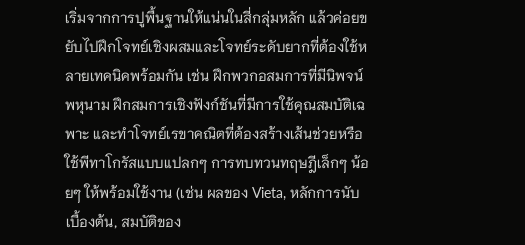เริ่มจากการปูพื้นฐานให้แน่นในสี่กลุ่มหลัก แล้วค่อยขยับไปฝึกโจทย์เชิงผสมและโจทย์ระดับยากที่ต้องใช้หลายเทคนิคพร้อมกัน เช่น ฝึกพวกอสมการที่มีนิพจน์พหุนาม ฝึกสมการเชิงฟังก์ชันที่มีการใช้คุณสมบัติเฉพาะ และทำโจทย์เรขาคณิตที่ต้องสร้างเส้นช่วยหรือใช้พีทาโกรัสแบบแปลกๆ การทบทวนทฤษฎีเล็กๆ น้อยๆ ให้พร้อมใช้งาน (เช่น ผลของ Vieta, หลักการนับเบื้องต้น, สมบัติของ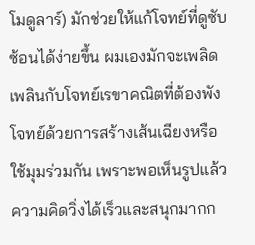โมดูลาร์) มักช่วยให้แก้โจทย์ที่ดูซับซ้อนได้ง่ายขึ้น ผมเองมักจะเพลิดเพลินกับโจทย์เรขาคณิตที่ต้องพังโจทย์ด้วยการสร้างเส้นเฉียงหรือใช้มุมร่วมกัน เพราะพอเห็นรูปแล้วความคิดวิ่งได้เร็วและสนุกมากก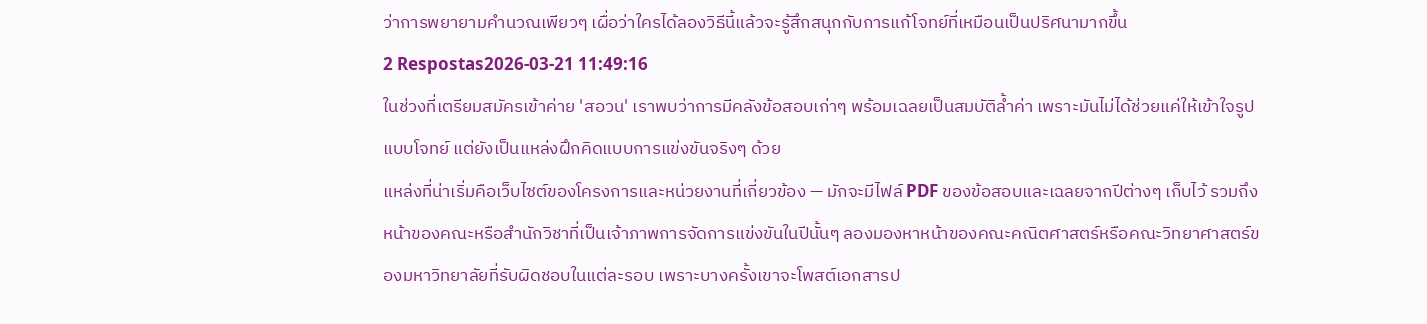ว่าการพยายามคำนวณเพียวๆ เผื่อว่าใครได้ลองวิธีนี้แล้วจะรู้สึกสนุกกับการแก้โจทย์ที่เหมือนเป็นปริศนามากขึ้น
2 Respostas2026-03-21 11:49:16
ในช่วงที่เตรียมสมัครเข้าค่าย 'สอวน' เราพบว่าการมีคลังข้อสอบเก่าๆ พร้อมเฉลยเป็นสมบัติล้ำค่า เพราะมันไม่ได้ช่วยแค่ให้เข้าใจรูปแบบโจทย์ แต่ยังเป็นแหล่งฝึกคิดแบบการแข่งขันจริงๆ ด้วย
แหล่งที่น่าเริ่มคือเว็บไซต์ของโครงการและหน่วยงานที่เกี่ยวข้อง — มักจะมีไฟล์ PDF ของข้อสอบและเฉลยจากปีต่างๆ เก็บไว้ รวมถึงหน้าของคณะหรือสำนักวิชาที่เป็นเจ้าภาพการจัดการแข่งขันในปีนั้นๆ ลองมองหาหน้าของคณะคณิตศาสตร์หรือคณะวิทยาศาสตร์ของมหาวิทยาลัยที่รับผิดชอบในแต่ละรอบ เพราะบางครั้งเขาจะโพสต์เอกสารป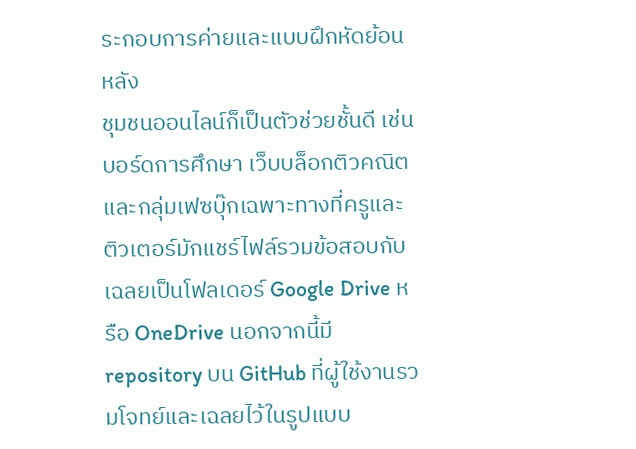ระกอบการค่ายและแบบฝึกหัดย้อนหลัง
ชุมชนออนไลน์ก็เป็นตัวช่วยชั้นดี เช่น บอร์ดการศึกษา เว็บบล็อกติวคณิต และกลุ่มเฟซบุ๊กเฉพาะทางที่ครูและติวเตอร์มักแชร์ไฟล์รวมข้อสอบกับเฉลยเป็นโฟลเดอร์ Google Drive หรือ OneDrive นอกจากนี้มี repository บน GitHub ที่ผู้ใช้งานรวมโจทย์และเฉลยไว้ในรูปแบบ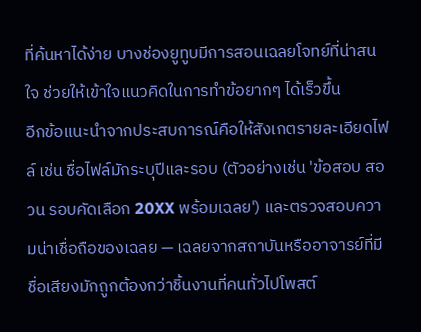ที่ค้นหาได้ง่าย บางช่องยูทูบมีการสอนเฉลยโจทย์ที่น่าสนใจ ช่วยให้เข้าใจแนวคิดในการทำข้อยากๆ ได้เร็วขึ้น
อีกข้อแนะนำจากประสบการณ์คือให้สังเกตรายละเอียดไฟล์ เช่น ชื่อไฟล์มักระบุปีและรอบ (ตัวอย่างเช่น 'ข้อสอบ สอวน รอบคัดเลือก 20XX พร้อมเฉลย') และตรวจสอบความน่าเชื่อถือของเฉลย — เฉลยจากสถาบันหรืออาจารย์ที่มีชื่อเสียงมักถูกต้องกว่าชิ้นงานที่คนทั่วไปโพสต์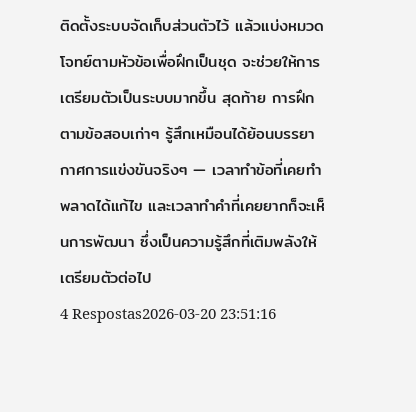ติดตั้งระบบจัดเก็บส่วนตัวไว้ แล้วแบ่งหมวดโจทย์ตามหัวข้อเพื่อฝึกเป็นชุด จะช่วยให้การเตรียมตัวเป็นระบบมากขึ้น สุดท้าย การฝึกตามข้อสอบเก่าๆ รู้สึกเหมือนได้ย้อนบรรยากาศการแข่งขันจริงๆ — เวลาทำข้อที่เคยทำพลาดได้แก้ไข และเวลาทำคำที่เคยยากก็จะเห็นการพัฒนา ซึ่งเป็นความรู้สึกที่เติมพลังให้เตรียมตัวต่อไป
4 Respostas2026-03-20 23:51:16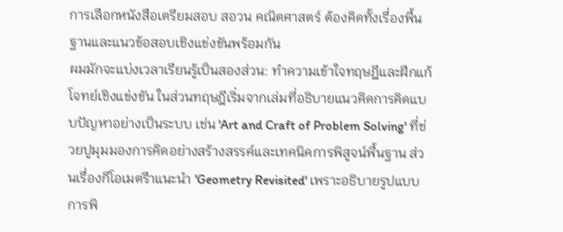การเลือกหนังสือเตรียมสอบ สอวน คณิตศาสตร์ ต้องคิดทั้งเรื่องพื้นฐานและแนวข้อสอบเชิงแข่งขันพร้อมกัน
ผมมักจะแบ่งเวลาเรียนรู้เป็นสองส่วน: ทำความเข้าใจทฤษฎีและฝึกแก้โจทย์เชิงแข่งขัน ในส่วนทฤษฎีเริ่มจากเล่มที่อธิบายแนวคิดการคิดแบบปัญหาอย่างเป็นระบบ เช่น 'Art and Craft of Problem Solving' ที่ช่วยปูมุมมองการคิดอย่างสร้างสรรค์และเทคนิคการพิสูจน์พื้นฐาน ส่วนเรื่องกีโอเมตรีาแนะนำ 'Geometry Revisited' เพราะอธิบายรูปแบบการพิ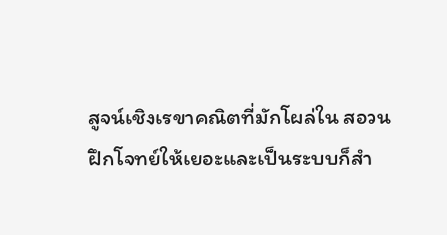สูจน์เชิงเรขาคณิตที่มักโผล่ใน สอวน
ฝึกโจทย์ให้เยอะและเป็นระบบก็สำ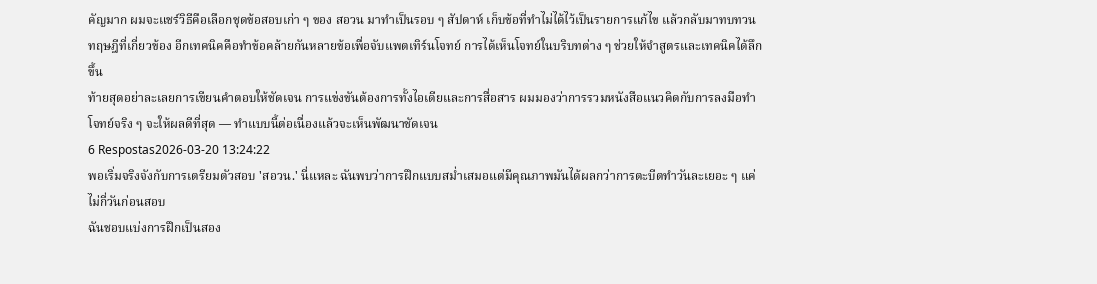คัญมาก ผมจะแชร์วิธีคือเลือกชุดข้อสอบเก่า ๆ ของ สอวน มาทำเป็นรอบ ๆ สัปดาห์ เก็บข้อที่ทำไม่ได้ไว้เป็นรายการแก้ไข แล้วกลับมาทบทวนทฤษฎีที่เกี่ยวข้อง อีกเทคนิคคือทำข้อคล้ายกันหลายข้อเพื่อจับแพตเทิร์นโจทย์ การได้เห็นโจทย์ในบริบทต่าง ๆ ช่วยให้จำสูตรและเทคนิคได้ลึกขึ้น
ท้ายสุดอย่าละเลยการเขียนคำตอบให้ชัดเจน การแข่งขันต้องการทั้งไอเดียและการสื่อสาร ผมมองว่าการรวมหนังสือแนวคิดกับการลงมือทำโจทย์จริง ๆ จะให้ผลดีที่สุด — ทำแบบนี้ต่อเนื่องแล้วจะเห็นพัฒนาชัดเจน
6 Respostas2026-03-20 13:24:22
พอเริ่มจริงจังกับการเตรียมตัวสอบ 'สอวน.' นี่แหละ ฉันพบว่าการฝึกแบบสม่ำเสมอแต่มีคุณภาพมันได้ผลกว่าการตะบีตทำวันละเยอะ ๆ แค่ไม่กี่วันก่อนสอบ
ฉันชอบแบ่งการฝึกเป็นสอง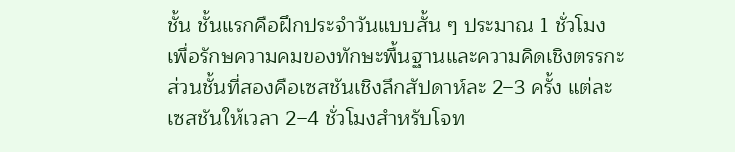ชั้น ชั้นแรกคือฝึกประจำวันแบบสั้น ๆ ประมาณ 1 ชั่วโมง เพื่อรักษความคมของทักษะพื้นฐานและความคิดเชิงตรรกะ ส่วนชั้นที่สองคือเซสชันเชิงลึกสัปดาห์ละ 2–3 ครั้ง แต่ละเซสชันให้เวลา 2–4 ชั่วโมงสำหรับโจท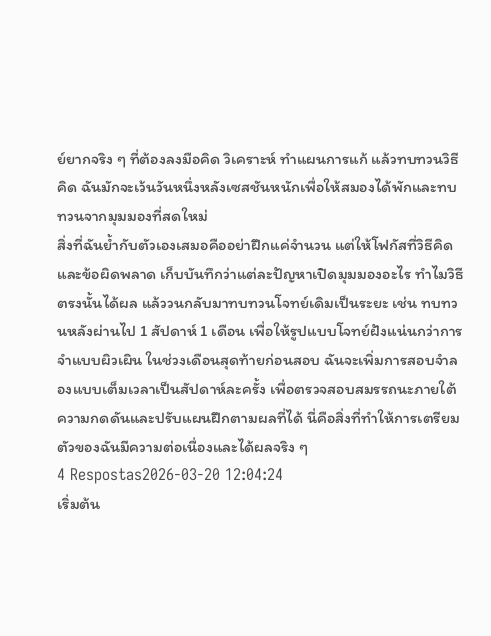ย์ยากจริง ๆ ที่ต้องลงมือคิด วิเคราะห์ ทำแผนการแก้ แล้วทบทวนวิธีคิด ฉันมักจะเว้นวันหนึ่งหลังเซสชันหนักเพื่อให้สมองได้พักและทบทวนจากมุมมองที่สดใหม่
สิ่งที่ฉันย้ำกับตัวเองเสมอคืออย่าฝึกแค่จำนวน แต่ให้โฟกัสที่วิธีคิดและข้อผิดพลาด เก็บบันทึกว่าแต่ละปัญหาเปิดมุมมองอะไร ทำไมวิธีตรงนั้นได้ผล แล้ววนกลับมาทบทวนโจทย์เดิมเป็นระยะ เช่น ทบทวนหลังผ่านไป 1 สัปดาห์ 1 เดือน เพื่อให้รูปแบบโจทย์ฝังแน่นกว่าการจำแบบผิวเผิน ในช่วงเดือนสุดท้ายก่อนสอบ ฉันจะเพิ่มการสอบจำลองแบบเต็มเวลาเป็นสัปดาห์ละครั้ง เพื่อตรวจสอบสมรรถนะภายใต้ความกดดันและปรับแผนฝึกตามผลที่ได้ นี่คือสิ่งที่ทำให้การเตรียมตัวของฉันมีความต่อเนื่องและได้ผลจริง ๆ
4 Respostas2026-03-20 12:04:24
เริ่มต้น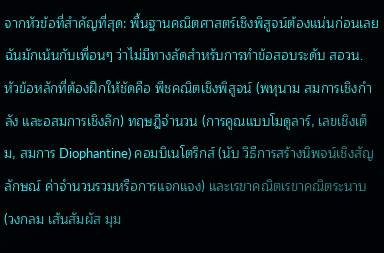จากหัวข้อที่สำคัญที่สุด: พื้นฐานคณิตศาสตร์เชิงพิสูจน์ต้องแน่นก่อนเลย
ฉันมักเน้นกับเพื่อนๆ ว่าไม่มีทางลัดสำหรับการทำข้อสอบระดับ สอวน. หัวข้อหลักที่ต้องฝึกให้ชัดคือ พีชคณิตเชิงพิสูจน์ (พหุนาม สมการเชิงกำลัง และอสมการเชิงลึก) ทฤษฎีจำนวน (การคูณแบบโมดูลาร์, เลขเชิงเต็ม, สมการ Diophantine) คอมบิเนโตริกส์ (นับ วิธีการสร้างนิพจน์เชิงสัญลักษณ์ ค่าจำนวนรวมหรือการแจกแจง) และเรขาคณิตเรขาคณิตระนาบ (วงกลม เส้นสัมผัส มุม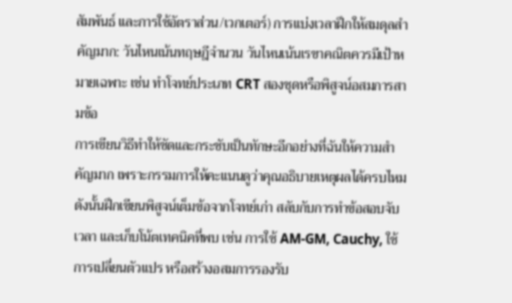สัมพันธ์ และการใช้อัตราส่วน/เวกเตอร์) การแบ่งเวลาฝึกให้สมดุลสำคัญมาก: วันไหนเน้นทฤษฎีจำนวน วันไหนเน้นเรขาคณิตควรมีเป้าหมายเฉพาะ เช่น ทำโจทย์ประเภท CRT สองชุดหรือพิสูจน์อสมการสามข้อ
การเขียนวิธีทำให้ชัดและกระชับเป็นทักษะอีกอย่างที่ฉันให้ความสำคัญมาก เพราะกรรมการให้คะแนนดูว่าคุณอธิบายเหตุผลได้ครบไหม ดังนั้นฝึกเขียนพิสูจน์เต็มข้อจากโจทย์เก่า สลับกับการทำข้อสอบจับเวลา และเก็บโน้ตเทคนิคที่พบ เช่น การใช้ AM-GM, Cauchy, ใช้การเปลี่ยนตัวแปร หรือสร้างอสมการรองรับ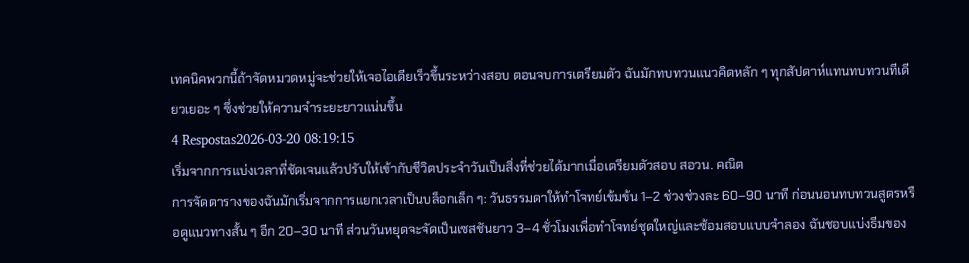เทคนิคพวกนี้ถ้าจัดหมวดหมู่จะช่วยให้เจอไอเดียเร็วขึ้นระหว่างสอบ ตอนจบการเตรียมตัว ฉันมักทบทวนแนวคิดหลัก ๆ ทุกสัปดาห์แทนทบทวนทีเดียวเยอะ ๆ ซึ่งช่วยให้ความจำระยะยาวแน่นขึ้น
4 Respostas2026-03-20 08:19:15
เริ่มจากการแบ่งเวลาที่ชัดเจนแล้วปรับให้เข้ากับชีวิตประจำวันเป็นสิ่งที่ช่วยได้มากเมื่อเตรียมตัวสอบ สอวน. คณิต
การจัดตารางของฉันมักเริ่มจากการแยกเวลาเป็นบล็อกเล็ก ๆ: วันธรรมดาให้ทำโจทย์เข้มข้น 1–2 ช่วงช่วงละ 60–90 นาที ก่อนนอนทบทวนสูตรหรือดูแนวทางสั้น ๆ อีก 20–30 นาที ส่วนวันหยุดจะจัดเป็นเซสชันยาว 3–4 ชั่วโมงเพื่อทำโจทย์ชุดใหญ่และซ้อมสอบแบบจำลอง ฉันชอบแบ่งธีมของ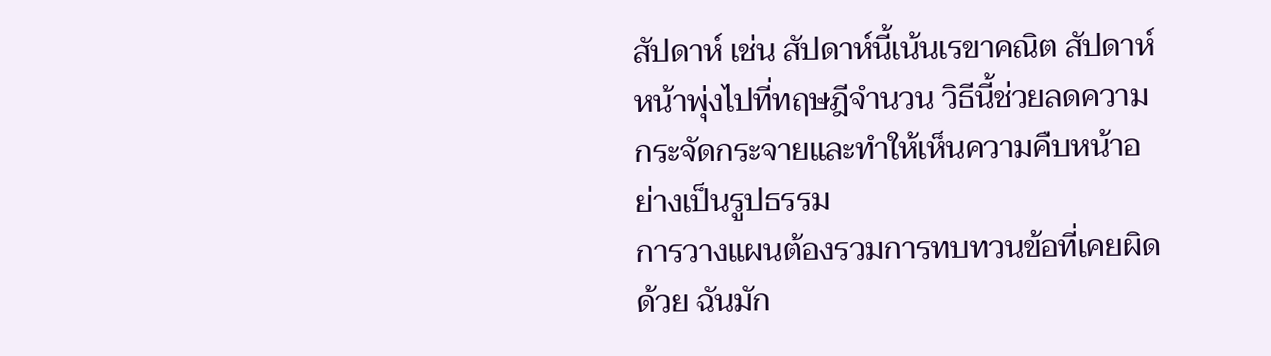สัปดาห์ เช่น สัปดาห์นี้เน้นเรขาคณิต สัปดาห์หน้าพุ่งไปที่ทฤษฎีจำนวน วิธีนี้ช่วยลดความกระจัดกระจายและทำให้เห็นความคืบหน้าอย่างเป็นรูปธรรม
การวางแผนต้องรวมการทบทวนข้อที่เคยผิดด้วย ฉันมัก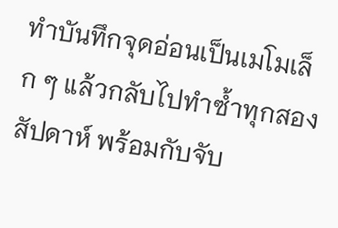ทำบันทึกจุดอ่อนเป็นเมโมเล็ก ๆ แล้วกลับไปทำซ้ำทุกสองสัปดาห์ พร้อมกับจับ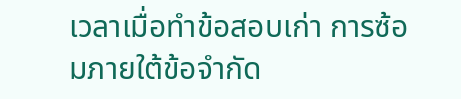เวลาเมื่อทำข้อสอบเก่า การซ้อมภายใต้ข้อจำกัด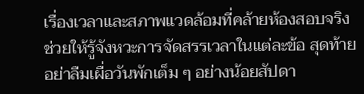เรื่องเวลาและสภาพแวดล้อมที่คล้ายห้องสอบจริงช่วยให้รู้จังหวะการจัดสรรเวลาในแต่ละข้อ สุดท้ายอย่าลืมเผื่อวันพักเต็ม ๆ อย่างน้อยสัปดา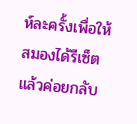ห์ละครั้งเพื่อให้สมองได้รีเซ็ต แล้วค่อยกลับ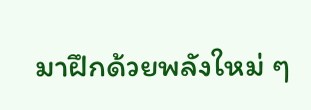มาฝึกด้วยพลังใหม่ ๆ